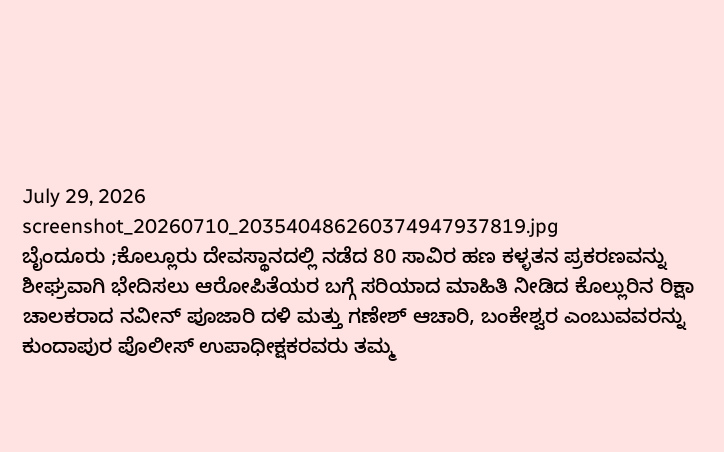July 29, 2026
screenshot_20260710_203540486260374947937819.jpg
ಬೈಂದೂರು ;ಕೊಲ್ಲೂರು ದೇವಸ್ಥಾನದಲ್ಲಿ ನಡೆದ 80 ಸಾವಿರ ಹಣ ಕಳ್ಳತನ ಪ್ರಕರಣವನ್ನು ಶೀಘ್ರವಾಗಿ ಭೇದಿಸಲು ಆರೋಪಿತೆಯರ ಬಗ್ಗೆ ಸರಿಯಾದ ಮಾಹಿತಿ ನೀಡಿದ ಕೊಲ್ಲುರಿನ ರಿಕ್ಷಾ ಚಾಲಕರಾದ ನವೀನ್ ಪೂಜಾರಿ ದಳಿ ಮತ್ತು ಗಣೇಶ್‌ ಆಚಾರಿ, ಬಂಕೇಶ್ವರ ಎಂಬುವವರನ್ನು ಕುಂದಾಪುರ ಪೊಲೀಸ್ ಉಪಾಧೀಕ್ಷಕರವರು ತಮ್ಮ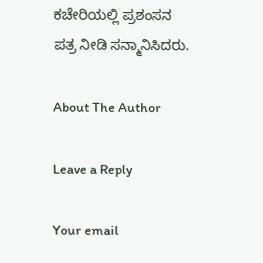ಕಚೇರಿಯಲ್ಲಿ ಪ್ರಶಂಸನ ಪತ್ರ ನೀಡಿ ಸನ್ಮಾನಿಸಿದರು.

About The Author

Leave a Reply

Your email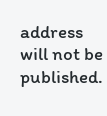address will not be published.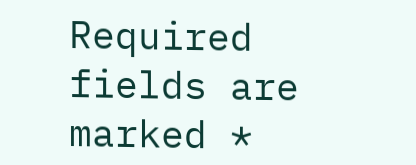Required fields are marked *